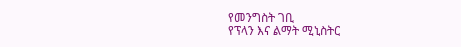የመንግስት ገቢ
የፕላን እና ልማት ሚኒስትር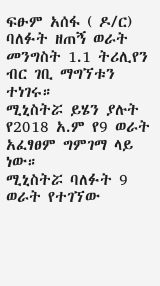ፍፁም አሰፋ ( ዶ/ር) ባለፉት ዘጠኝ ወራት መንግስት 1.1 ትሪሊየን ብር ገቢ ማግኘቱን ተነገሩ።
ሚኒስትሯ ይሄን ያሉት የ2018 አ.ም የ9 ወራት አፈፃፀም ግምገማ ላይ ነው።
ሚኒስትሯ ባለፉት 9 ወራት የተገኘው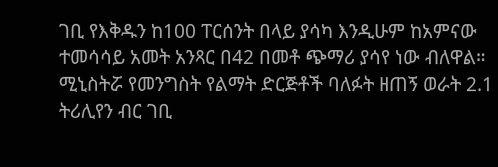ገቢ የእቅዱን ከ100 ፐርሰንት በላይ ያሳካ እንዲሁም ከአምናው ተመሳሳይ አመት አንጻር በ42 በመቶ ጭማሪ ያሳየ ነው ብለዋል።
ሚኒስትሯ የመንግስት የልማት ድርጅቶች ባለፉት ዘጠኝ ወራት 2.1 ትሪሊየን ብር ገቢ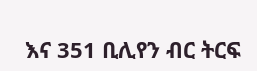እና 351 ቢሊየን ብር ትርፍ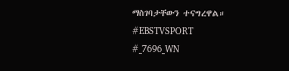ማስገባታቸውን ተናግረዋል።
#EBSTVSPORT
#_7696_WN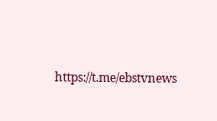https://t.me/ebstvnews